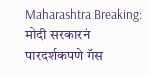Maharashtra Breaking: मोदी सरकारनं पारदर्शकपणे गॅस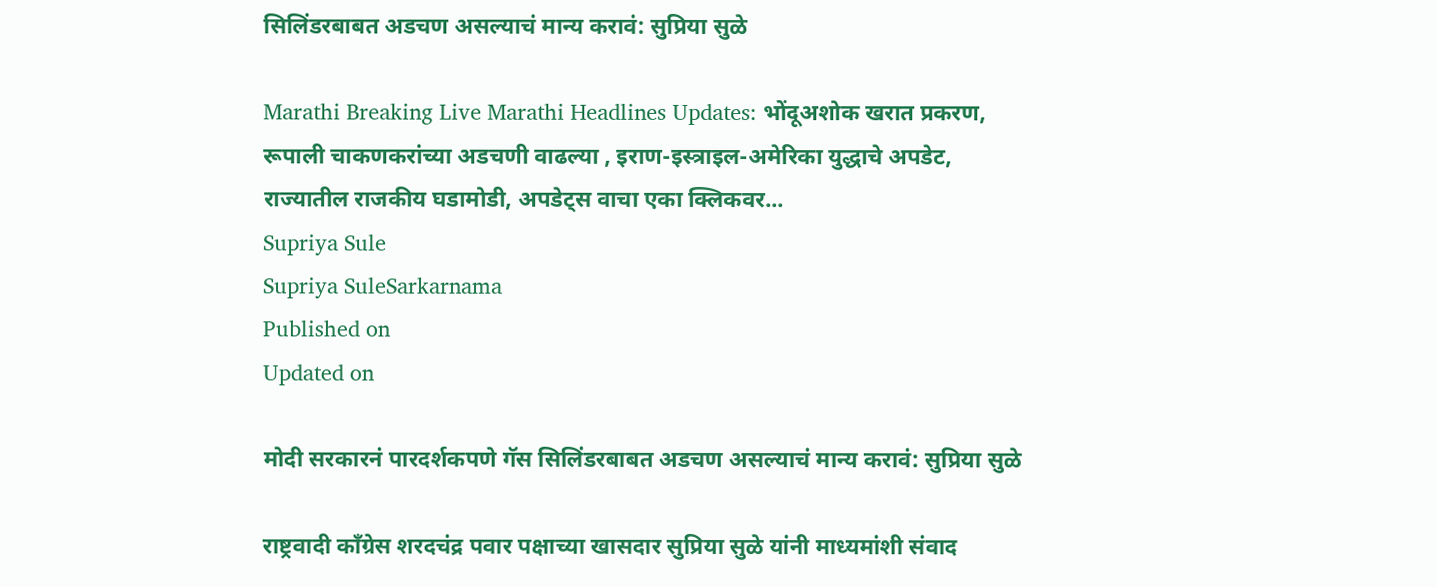सिलिंडरबाबत अडचण असल्याचं मान्य करावं: सुप्रिया सुळे

Marathi Breaking Live Marathi Headlines Updates: भोंदूअशोक खरात प्रकरण, रूपाली चाकणकरांच्या अडचणी वाढल्या , इराण-इस्त्राइल-अमेरिका युद्धाचे अपडेट, राज्यातील राजकीय घडामोडी, अपडेट्स वाचा एका क्लिकवर...
Supriya Sule
Supriya SuleSarkarnama
Published on
Updated on

मोदी सरकारनं पारदर्शकपणे गॅस सिलिंडरबाबत अडचण असल्याचं मान्य करावं: सुप्रिया सुळे

राष्ट्रवादी काँग्रेस शरदचंद्र पवार पक्षाच्या खासदार सुप्रिया सुळे यांनी माध्यमांशी संवाद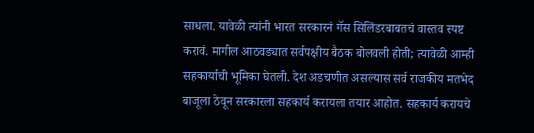साधला. यावेळी त्यांनी भारत सरकारनं गॅस सिलिंडरबाबतचं वास्तव स्पष्ट करावं. मागील आठवड्यात सर्वपक्षीय बैठक बोलवली होती; त्यावेळी आम्ही सहकार्याची भूमिका घेतली. देश अडचणीत असल्यास सर्व राजकीय मतभेद बाजूला ठेवून सरकारला सहकार्य करायला तयार आहोत. सहकार्य करायचे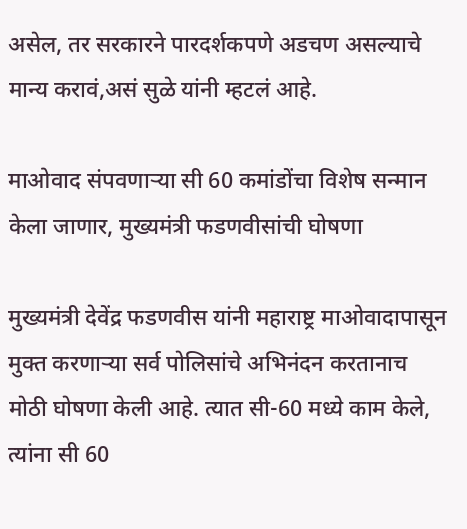असेल, तर सरकारने पारदर्शकपणे अडचण असल्याचे मान्य करावं,असं सुळे यांनी म्हटलं आहे.

माओवाद संपवणाऱ्या सी 60 कमांडोंचा विशेष सन्मान केला जाणार, मुख्यमंत्री फडणवीसांची घोषणा

मुख्यमंत्री देवेंद्र फडणवीस यांनी महाराष्ट्र माओवादापासून मुक्त करणाऱ्या सर्व पोलिसांचे अभिनंदन करतानाच मोठी घोषणा केली आहे. त्यात सी-60 मध्ये काम केले, त्यांना सी 60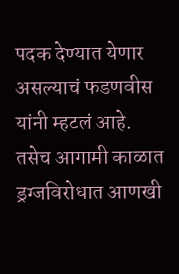पदक देण्यात येणार असल्याचं फडणवीस यांनी म्हटलं आहे. तसेच आगामी काळात ड्रग्जविरोधात आणखी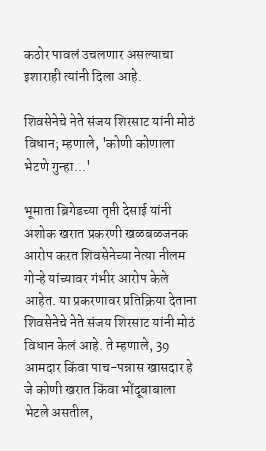कठोर पावलं उचलणार असल्याचा इशाराही त्यांनी दिला आहे.

शिवसेनेचे नेते संजय शिरसाट यांनी मोठं विधान; म्हणाले, 'कोणी कोणाला भेटणे गुन्हा...'

भूमाता ब्रिगेडच्या तृप्ती देसाई यांनी अशोक खरात प्रकरणी खळबळजनक आरोप करत शिवसेनेच्या नेत्या नीलम गोऱ्हे यांच्यावर गंभीर आरोप केले आहेत. या प्रकरणावर प्रतिक्रिया देताना शिवसेनेचे नेते संजय शिरसाट यांनी मोठं विधान केलं आहे. ते म्हणाले, 39 आमदार किंवा पाच-पन्नास खासदार हे जे कोणी खरात किंवा भोंदूबाबाला भेटले असतील,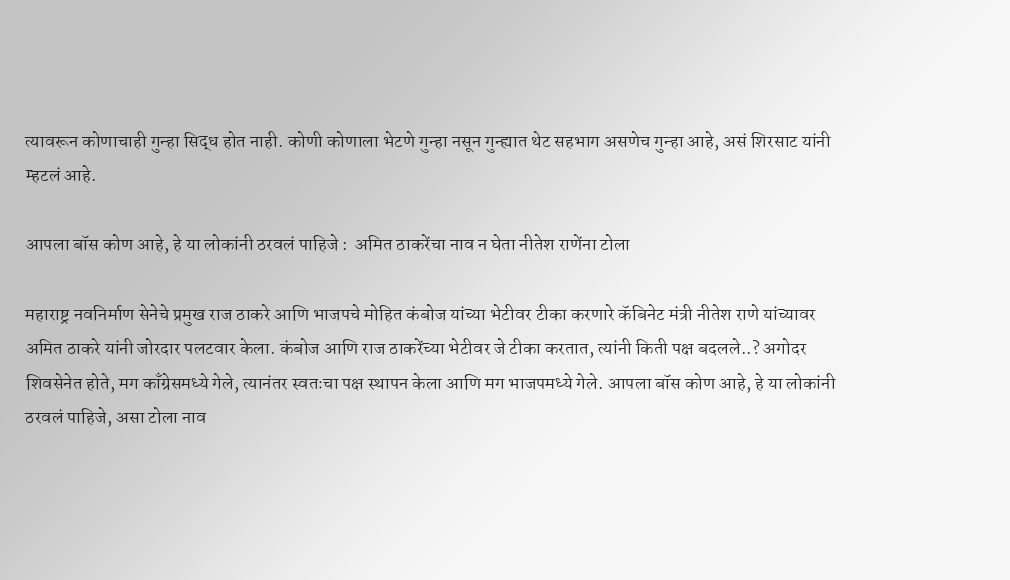त्यावरून कोणाचाही गुन्हा सिद्ध होत नाही. कोणी कोणाला भेटणे गुन्हा नसून गुन्ह्यात थेट सहभाग असणेच गुन्हा आहे, असं शिरसाट यांनी म्हटलं आहे.

आपला बॉस कोण आहे, हे या लोकांनी ठरवलं पाहिजे :  अमित ठाकरेंचा नाव न घेता नीतेश राणेंना टोला

महाराष्ट्र नवनिर्माण सेनेचे प्रमुख राज ठाकरे आणि भाजपचे मोहित कंबोज यांच्या भेटीवर टीका करणारे कॅबिनेट मंत्री नीतेश राणे यांच्यावर अमित ठाकरे यांनी जोरदार पलटवार केला. कंबोज आणि राज ठाकरेंच्या भेटीवर जे टीका करतात, त्यांनी किती पक्ष बदलले..? अगोदर शिवसेनेत होते, मग काँग्रेसमध्ये गेले, त्यानंतर स्वतःचा पक्ष स्थापन केला आणि मग भाजपमध्ये गेले. आपला बॉस कोण आहे, हे या लोकांनी ठरवलं पाहिजे, असा टोला नाव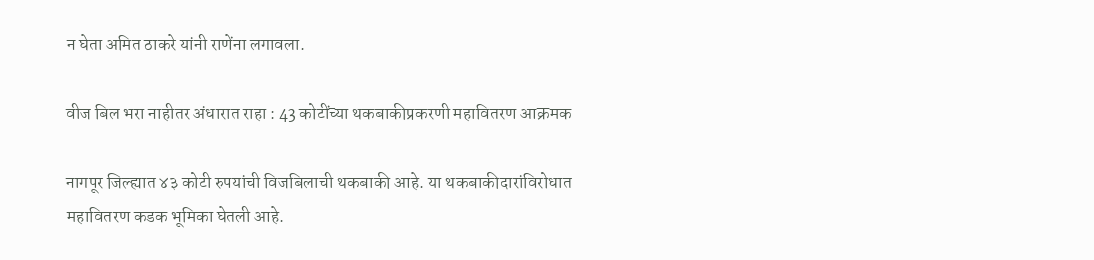न घेता अमित ठाकरे यांनी राणेंना लगावला.

वीज बिल भरा नाहीतर अंधारात राहा : 43 कोटींच्या थकबाकीप्रकरणी महावितरण आक्रमक

नागपूर जिल्ह्यात ४३ कोटी रुपयांची विजबिलाची थकबाकी आहे. या थकबाकीदारांविरोधात महावितरण कडक भूमिका घेतली आहे.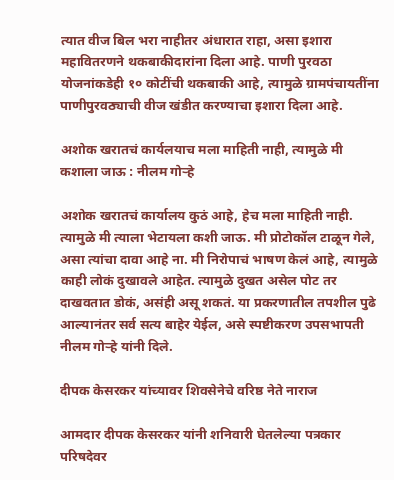त्यात वीज बिल भरा नाहीतर अंधारात राहा, असा इशारा महावितरणने थकबाकीदारांना दिला आहे. पाणी पुरवठा योजनांकडेही १० कोटींची थकबाकी आहे, त्यामुळे ग्रामपंचायतींना पाणीपुरवठ्याची वीज खंडीत करण्याचा इशारा दिला आहे.

अशोक खरातचं कार्यलयाच मला माहिती नाही, त्यामुळे मी कशाला जाऊ : नीलम गोऱ्हे

अशोक खरातचं कार्यालय कुठं आहे, हेच मला माहिती नाही. त्यामुळे मी त्याला भेटायला कशी जाऊ. मी प्रोटोकॉल टाळून गेले, असा त्यांचा दावा आहे ना. मी निरोपाचं भाषण केलं आहे, त्यामुळे काही लोकं दुखावले आहेत. त्यामुळे दुखत असेल पोट तर दाखवतात डोकं, असंही असू शकतं. या प्रकरणातील तपशील पुढे आल्यानंतर सर्व सत्य बाहेर येईल, असे स्पष्टीकरण उपसभापती नीलम गोऱ्हे यांनी दिले.

दीपक केसरकर यांच्यावर शिवसेनेचे वरिष्ठ नेते नाराज

आमदार दीपक केसरकर यांनी शनिवारी घेतलेल्या पत्रकार परिषदेवर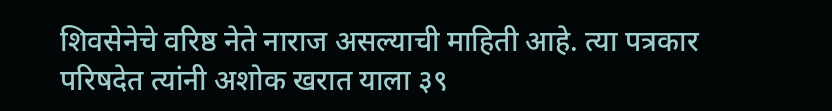शिवसेनेचे वरिष्ठ नेते नाराज असल्याची माहिती आहे. त्या पत्रकार परिषदेत त्यांनी अशोक खरात याला ३९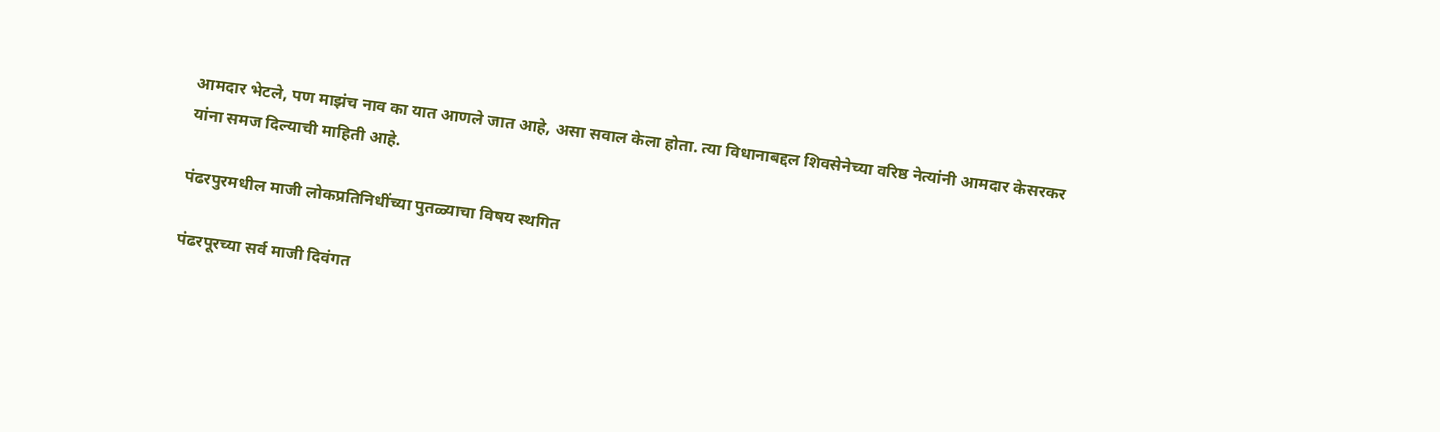आमदार भेटले, पण माझंच नाव का यात आणले जात आहे, असा सवाल केला होता. त्या विधानाबद्दल शिवसेनेच्या वरिष्ठ नेत्यांनी आमदार केसरकर यांना समज दिल्याची माहिती आहे.

पंढरपुरमधील माजी लोकप्रतिनिधींच्या पुतळ्याचा विषय स्थगित

पंढरपूरच्या सर्व माजी दिवंगत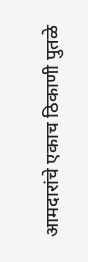आमदारांचे एकाच ठिकाणी पुतळे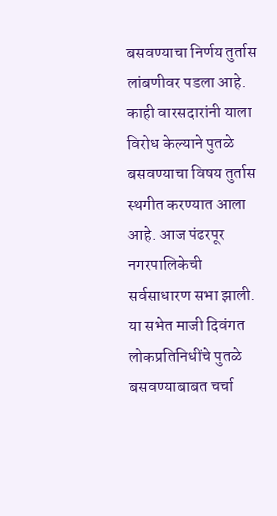बसवण्याचा निर्णय तुर्तास लांबणीवर पडला आहे. काही वारसदारांनी याला विरोध केल्याने पुतळे बसवण्याचा विषय तुर्तास स्थगीत करण्यात आला आहे. आज पंढरपूर नगरपालिकेची सर्वसाधारण सभा झाली. या सभेत माजी दिवंगत लोकप्रतिनिधींचे पुतळे बसवण्याबाबत चर्चा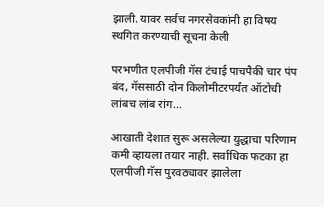झाली. यावर सर्वच नगरसेवकांनी हा विषय स्थगित करण्याची सूचना केली

परभणीत एलपीजी गॅस टंचाई पाचपैकी चार पंप बंद, गॅससाठी दोन किलोमीटरपर्यंत ऑटोची लांबच लांब रांग...

आखाती देशात सुरू असलेल्या युद्धाचा परिणाम कमी व्हायला तयार नाही. सर्वाधिक फटका हा एलपीजी गॅस पुरवठ्यावर झालेला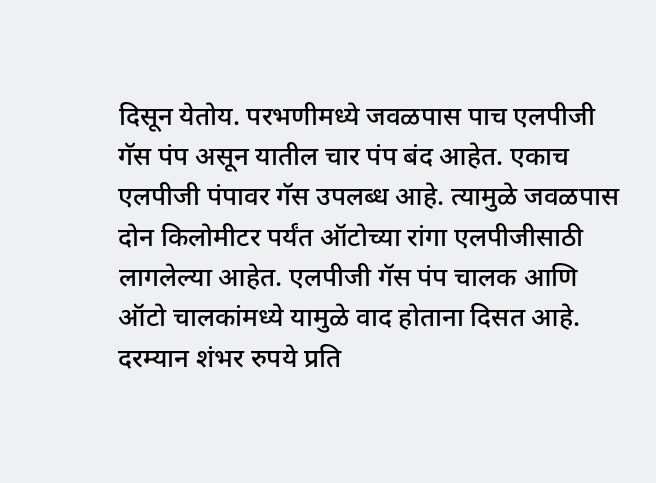दिसून येतोय. परभणीमध्ये जवळपास पाच एलपीजी गॅस पंप असून यातील चार पंप बंद आहेत. एकाच एलपीजी पंपावर गॅस उपलब्ध आहे. त्यामुळे जवळपास दोन किलोमीटर पर्यंत ऑटोच्या रांगा एलपीजीसाठी लागलेल्या आहेत. एलपीजी गॅस पंप चालक आणि ऑटो चालकांमध्ये यामुळे वाद होताना दिसत आहे. दरम्यान शंभर रुपये प्रति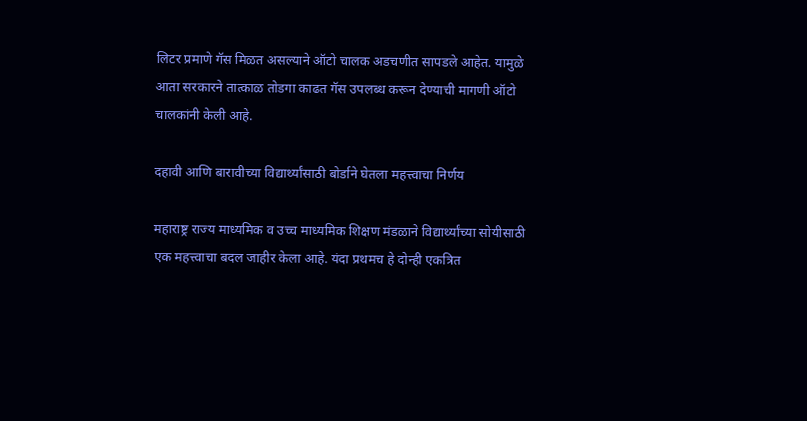लिटर प्रमाणे गॅस मिळत असल्याने ऑटो चालक अडचणीत सापडले आहेत. यामुळे आता सरकारने तात्काळ तोडगा काढत गॅस उपलब्ध करून देण्याची मागणी ऑटो चालकांनी केली आहे.

दहावी आणि बारावीच्या विद्यार्थ्यांसाठी बोर्डाने घेतला महत्त्वाचा निर्णय

महाराष्ट्र राज्य माध्यमिक व उच्च माध्यमिक शिक्षण मंडळाने विद्यार्थ्यांच्या सोयीसाठी एक महत्त्वाचा बदल जाहीर केला आहे. यंदा प्रथमच हे दोन्ही एकत्रित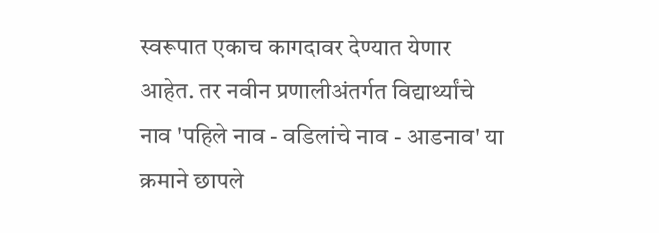स्वरूपात एकाच कागदावर देण्यात येणार आहेत. तर नवीन प्रणालीअंतर्गत विद्यार्थ्यांचे नाव 'पहिले नाव - वडिलांचे नाव - आडनाव' या क्रमाने छापले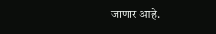जाणार आहे.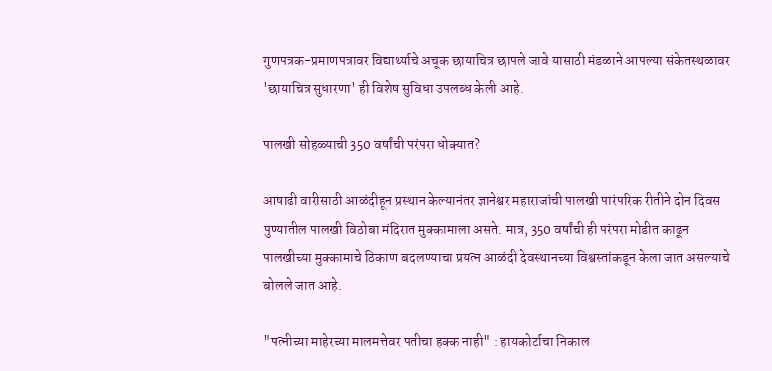गुणपत्रक-प्रमाणपत्रावर विद्यार्थ्याचे अचूक छायाचित्र छापले जावे यासाठी मंडळाने आपल्या संकेतस्थळावर 'छायाचित्र सुधारणा' ही विशेष सुविधा उपलब्ध केली आहे.

पालखी सोहळ्याची 350 वर्षांची परंपरा धोक्यात?

आषाढी वारीसाठी आळंदीहून प्रस्थान केल्यानंतर ज्ञानेश्वर महाराजांची पालखी पारंपरिक रीतीने दोन दिवस पुण्यातील पालखी विठोबा मंदिरात मुक्कामाला असते. मात्र, 350 वर्षांची ही परंपरा मोडीत काढून पालखीच्या मुक्कामाचे ठिकाण बदलण्याचा प्रयत्न आळंदी देवस्थानच्या विश्वस्तांकडून केला जात असल्याचे बोलले जात आहे.

"पत्नीच्या माहेरच्या मालमत्तेवर पतीचा हक्क नाही" : हायकोर्टाचा निकाल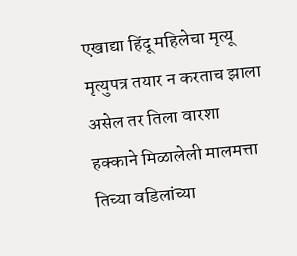एखाद्या हिंदू महिलेचा मृत्यू मृत्युपत्र तयार न करताच झाला असेल तर तिला वारशा हक्काने मिळालेली मालमत्ता तिच्या वडिलांच्या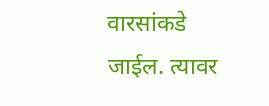वारसांकडे जाईल. त्यावर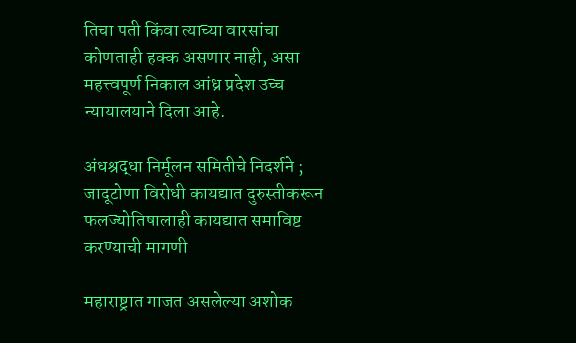तिचा पती किंवा त्याच्या वारसांचा कोणताही हक्क असणार नाही, असा महत्त्‍वपूर्ण निकाल आंध्र प्रदेश उच्‍च न्‍यायालयाने दिला आहे.

अंधश्रद्धा निर्मूलन समितीचे निदर्शने ; जादूटोणा विरोधी कायद्यात दुरुस्तीकरून फलज्योतिषालाही कायद्यात समाविष्ट करण्याची मागणी

महाराष्ट्रात गाजत असलेल्या अशोक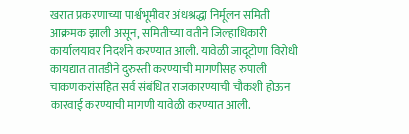खरात प्रकरणाच्या पार्श्वभूमीवर अंधश्रद्धा निर्मूलन समिती आक्रमक झाली असून, समितीच्या वतीने जिल्हाधिकारी कार्यालयावर निदर्शने करण्यात आली. यावेळी जादूटोणा विरोधी कायद्यात तातडीने दुरुस्ती करण्याची मागणीसह रुपाली चाकणकरांसहित सर्व संबंधित राजकारण्याची चौकशी होऊन कारवाई करण्याची मागणी यावेळी करण्यात आली.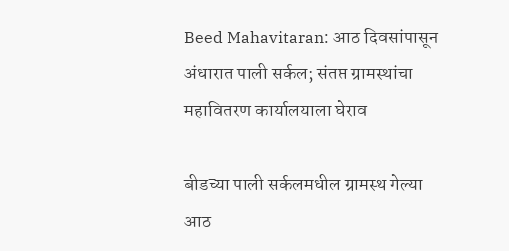Beed Mahavitaran: आठ दिवसांपासून अंधारात पाली सर्कल; संतप्त ग्रामस्थांचा महावितरण कार्यालयाला घेराव

बीडच्या पाली सर्कलमधील ग्रामस्थ गेल्या आठ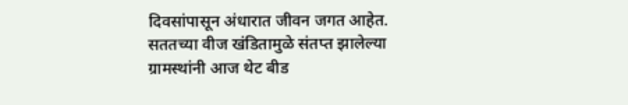दिवसांपासून अंधारात जीवन जगत आहेत. सततच्या वीज खंडितामुळे संतप्त झालेल्या ग्रामस्थांनी आज थेट बीड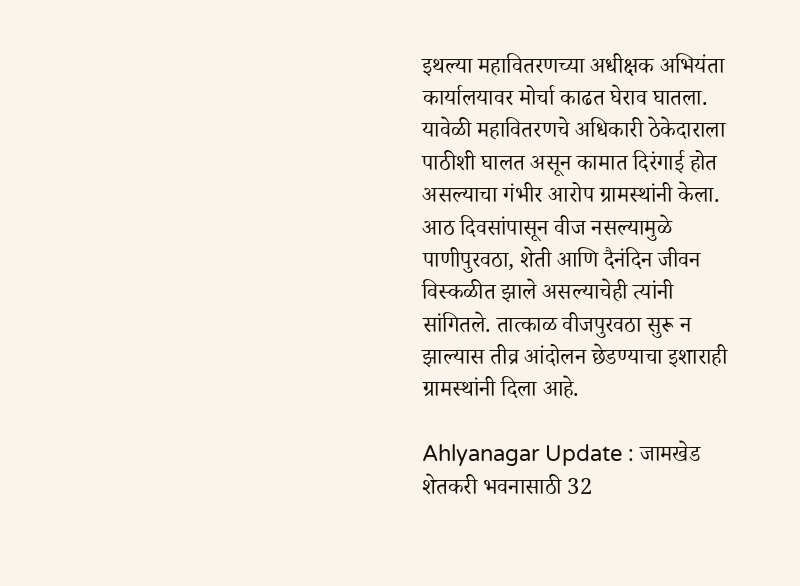इथल्या महावितरणच्या अधीक्षक अभियंता कार्यालयावर मोर्चा काढत घेराव घातला. यावेळी महावितरणचे अधिकारी ठेकेदाराला पाठीशी घालत असून कामात दिरंगाई होत असल्याचा गंभीर आरोप ग्रामस्थांनी केला. आठ दिवसांपासून वीज नसल्यामुळे पाणीपुरवठा, शेती आणि दैनंदिन जीवन विस्कळीत झाले असल्याचेही त्यांनी सांगितले. तात्काळ वीजपुरवठा सुरू न झाल्यास तीव्र आंदोलन छेडण्याचा इशाराही ग्रामस्थांनी दिला आहे.

Ahlyanagar Update : जामखेड शेतकरी भवनासाठी 32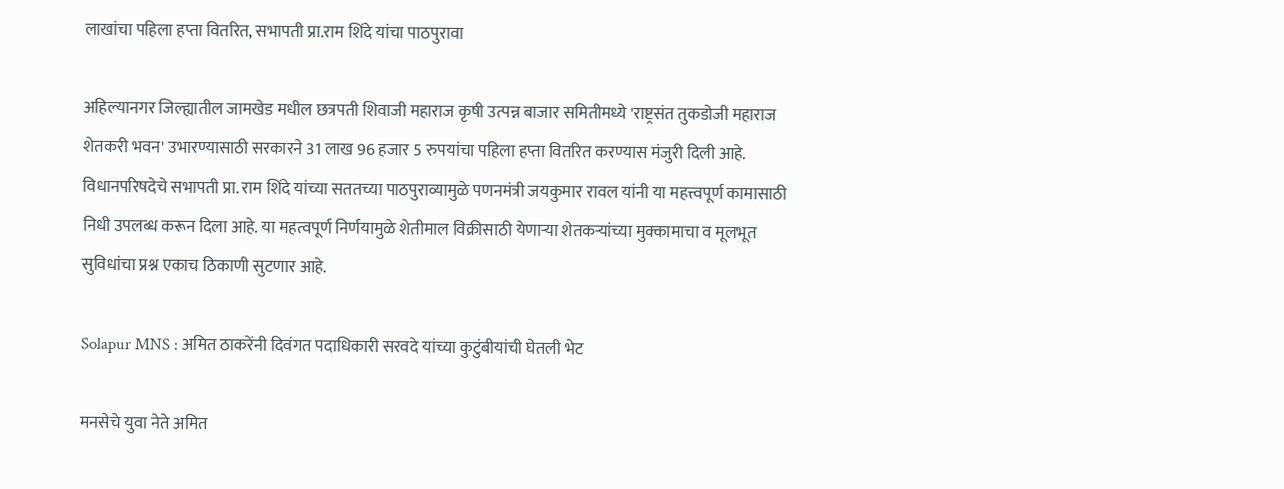लाखांचा पहिला हप्ता वितरित, सभापती प्रा.राम शिंदे यांचा पाठपुरावा

अहिल्यानगर जिल्ह्यातील जामखेड मधील छत्रपती शिवाजी महाराज कृषी उत्पन्न बाजार समितीमध्ये 'राष्ट्रसंत तुकडोजी महाराज शेतकरी भवन' उभारण्यासाठी सरकारने 31 लाख 96 हजार 5 रुपयांचा पहिला हप्ता वितरित करण्यास मंजुरी दिली आहे. विधानपरिषदेचे सभापती प्रा. राम शिंदे यांच्या सततच्या पाठपुराव्यामुळे पणनमंत्री जयकुमार रावल यांनी या महत्त्वपूर्ण कामासाठी निधी उपलब्ध करून दिला आहे. या महत्वपूर्ण निर्णयामुळे शेतीमाल विक्रीसाठी येणाऱ्या शेतकऱ्यांच्या मुक्कामाचा व मूलभूत सुविधांचा प्रश्न एकाच ठिकाणी सुटणार आहे.

Solapur MNS : अमित ठाकरेंनी दिवंगत पदाधिकारी सरवदे यांच्या कुटुंबीयांची घेतली भेट

मनसेचे युवा नेते अमित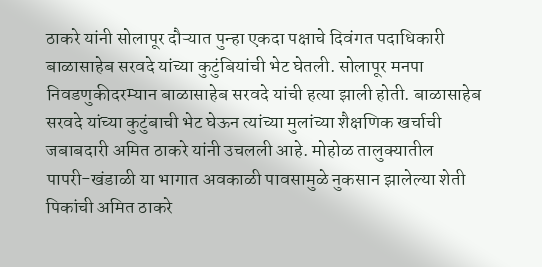ठाकरे यांनी सोलापूर दौऱ्यात पुन्हा एकदा पक्षाचे दिवंगत पदाधिकारी बाळासाहेब सरवदे यांच्या कुटुंबियांची भेट घेतली. सोलापूर मनपा निवडणुकीदरम्यान बाळासाहेब सरवदे यांची हत्या झाली होती. बाळासाहेब सरवदे यांच्या कुटुंबाची भेट घेऊन त्यांच्या मुलांच्या शैक्षणिक खर्चाची जबाबदारी अमित ठाकरे यांनी उचलली आहे. मोहोळ तालुक्यातील पापरी-खंडाळी या भागात अवकाळी पावसामुळे नुकसान झालेल्या शेती पिकांची अमित ठाकरे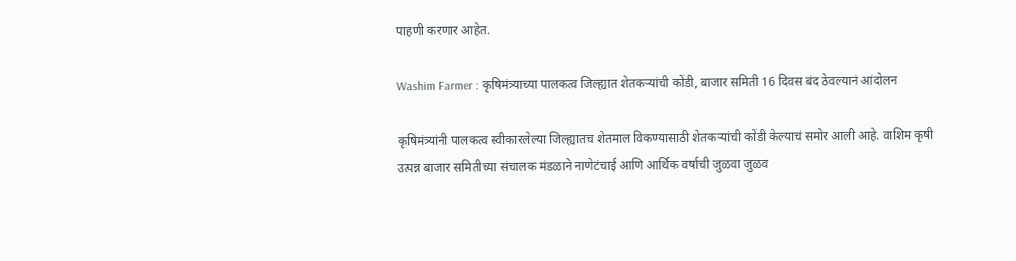पाहणी करणार आहेत.

Washim Farmer : कृषिमंत्र्याच्या पालकत्व जिल्ह्यात शेतकऱ्यांची कोंडी, बाजार समिती 16 दिवस बंद ठेवल्यानं आंदोलन

कृषिमंत्र्यांनी पालकत्व स्वीकारलेल्या जिल्ह्यातच शेतमाल विकण्यासाठी शेतकऱ्यांची कोंडी केल्याचं समोर आली आहे. वाशिम कृषी उत्पन्न बाजार समितीच्या संचालक मंडळाने नाणेटंचाई आणि आर्थिक वर्षाची जुळवा जुळव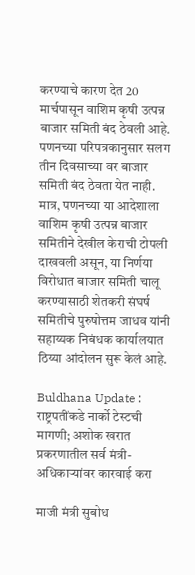करण्याचे कारण देत 20 मार्चपासून वाशिम कृषी उत्पन्न बाजार समिती बंद ठेवली आहे. पणनच्या परिपत्रकानुसार सलग तीन दिवसाच्या वर बाजार समिती बंद ठेवता येत नाही. मात्र, पणनच्या या आदेशाला वाशिम कृषी उत्पन्न बाजार समितीने देखील केराची टोपली दाखवली असून, या निर्णया विरोधात बाजार समिती चालू करण्यासाठी शेतकरी संघर्ष समितीचे पुरुषोत्तम जाधव यांनी सहाय्यक निबंधक कार्यालयात ठिय्या आंदोलन सुरू केलं आहे.

Buldhana Update : राष्ट्रपतींकडे नार्को टेस्टची मागणी; अशोक खरात प्रकरणातील सर्व मंत्री-अधिकाऱ्यांवर कारवाई करा

माजी मंत्री सुबोध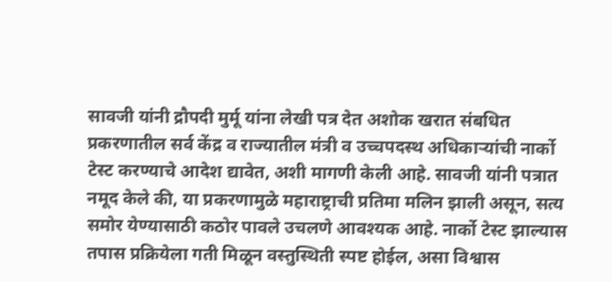सावजी यांनी द्रौपदी मुर्मू यांना लेखी पत्र देत अशोक खरात संबधित प्रकरणातील सर्व केंद्र व राज्यातील मंत्री व उच्चपदस्थ अधिकाऱ्यांची नार्को टेस्ट करण्याचे आदेश द्यावेत, अशी मागणी केली आहे. सावजी यांनी पत्रात नमूद केले की, या प्रकरणामुळे महाराष्ट्राची प्रतिमा मलिन झाली असून, सत्य समोर येण्यासाठी कठोर पावले उचलणे आवश्यक आहे. नार्को टेस्ट झाल्यास तपास प्रक्रियेला गती मिळून वस्तुस्थिती स्पष्ट होईल, असा विश्वास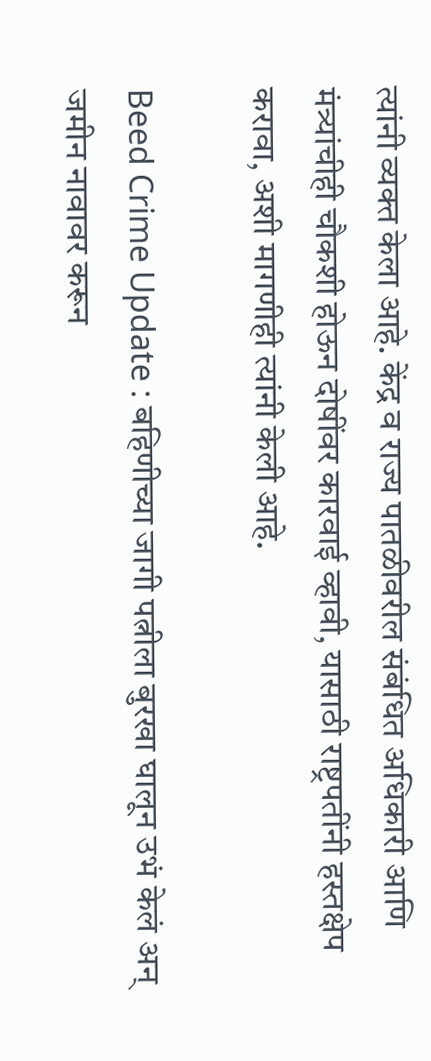त्यांनी व्यक्त केला आहे. केंद्र व राज्य पातळीवरील संबंधित अधिकारी आणि मंत्र्यांचीही चौकशी होऊन दोषींवर कारवाई व्हावी, यासाठी राष्ट्रपतींनी हस्तक्षेप करावा, अशी मागणीही त्यांनी केली आहे.

Beed Crime Update : बहिणीच्या जागी पत्नीला बुरखा घालून उभं केलं अन् जमीन नावावर करून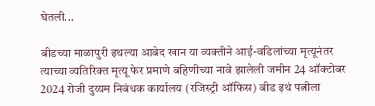घेतली...

बीडच्या माळापुरी इथल्या आबेद खान या व्यक्तीने आई-वडिलांच्या मृत्यूनंतर त्याच्या व्यतिरिक्त मृत्यू फेर प्रमाणे बहिणीच्या नावे झालेली जमीन 24 ऑक्टोबर 2024 रोजी दुय्यम निबंधक कार्यालय (रजिस्ट्री ऑफिस) बीड इथं पत्नीला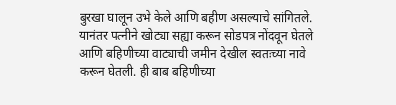बुरखा घालून उभे केले आणि बहीण असल्याचे सांगितले. यानंतर पत्नीने खोट्या सह्या करून सोडपत्र नोंदवून घेतले आणि बहिणीच्या वाट्याची जमीन देखील स्वतःच्या नावे करून घेतली. ही बाब बहिणीच्या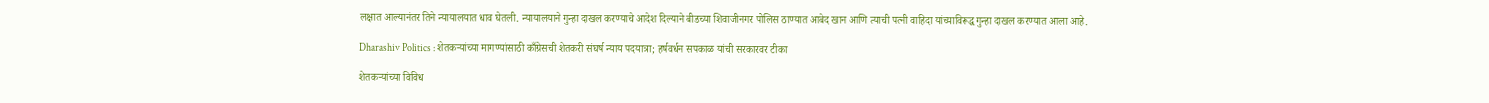लक्षात आल्यानंतर तिने न्यायालयात धाव घेतली. न्यायालयाने गुन्हा दाखल करण्याचे आदेश दिल्याने बीडच्या शिवाजीनगर पोलिस ठाण्यात आबेद खान आणि त्याची पत्नी वाहिदा यांच्याविरूद्ध गुन्हा दाखल करण्यात आला आहे.

Dharashiv Politics : शेतकऱ्यांच्या मागण्यांसाठी काँग्रेसची शेतकरी संघर्ष न्याय पदयात्रा; हर्षवर्धन सपकाळ यांची सरकारवर टीका

शेतकऱ्यांच्या विविध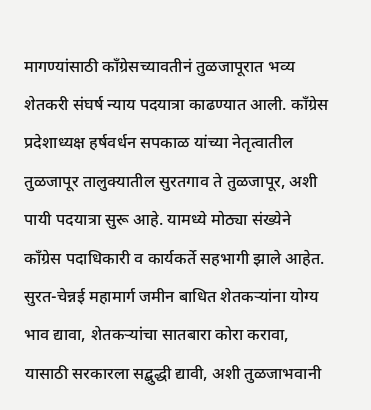मागण्यांसाठी काँग्रेसच्यावतीनं तुळजापूरात भव्य शेतकरी संघर्ष न्याय पदयात्रा काढण्यात आली. काँग्रेस प्रदेशाध्यक्ष हर्षवर्धन सपकाळ यांच्या नेतृत्वातील तुळजापूर तालुक्यातील सुरतगाव ते तुळजापूर, अशी पायी पदयात्रा सुरू आहे. यामध्ये मोठ्या संख्येने काँग्रेस पदाधिकारी व कार्यकर्ते सहभागी झाले आहेत. सुरत-चेन्नई महामार्ग जमीन बाधित शेतकऱ्यांना योग्य भाव द्यावा, शेतकऱ्यांचा सातबारा कोरा करावा, यासाठी सरकारला सद्बुद्धी द्यावी, अशी तुळजाभवानी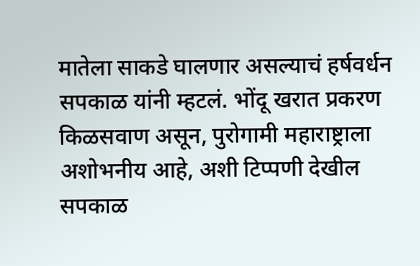मातेला साकडे घालणार असल्याचं हर्षवर्धन सपकाळ यांनी म्हटलं. भोंदू खरात प्रकरण किळसवाण असून, पुरोगामी महाराष्ट्राला अशोभनीय आहे, अशी टिप्पणी देखील सपकाळ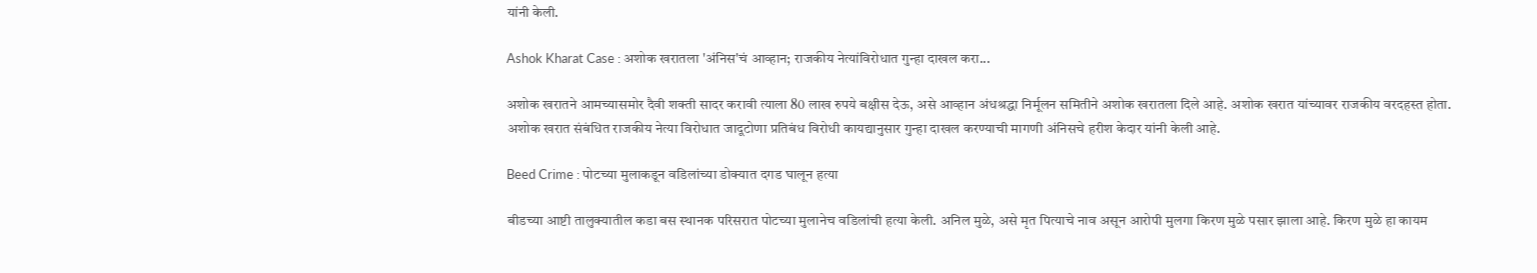यांनी केली.

Ashok Kharat Case : अशोक खरातला 'अंनिस'चं आव्हान; राजकीय नेत्यांविरोधात गुन्हा दाखल करा...

अशोक खरातने आमच्यासमोर दैवी शक्ती सादर करावी त्याला 80 लाख रुपये बक्षीस देऊ, असे आव्हान अंधश्रद्धा निर्मूलन समितीने अशोक खरातला दिले आहे. अशोक खरात यांच्यावर राजकीय वरदहस्त होता. अशोक खरात संबंधित राजकीय नेत्या विरोधात जादूटोणा प्रतिबंध विरोधी कायद्यानुसार गुन्हा दाखल करण्याची मागणी अंनिसचे हरीश केदार यांनी केली आहे.

Beed Crime : पोटच्या मुलाकडून वडिलांच्या डोक्यात दगड घालून हत्या

बीडच्या आष्टी तालुक्यातील कडा बस स्थानक परिसरात पोटच्या मुलानेच वडिलांची हत्या केली. अनिल मुळे, असे मृत पित्याचे नाव असून आरोपी मुलगा किरण मुळे पसार झाला आहे. किरण मुळे हा कायम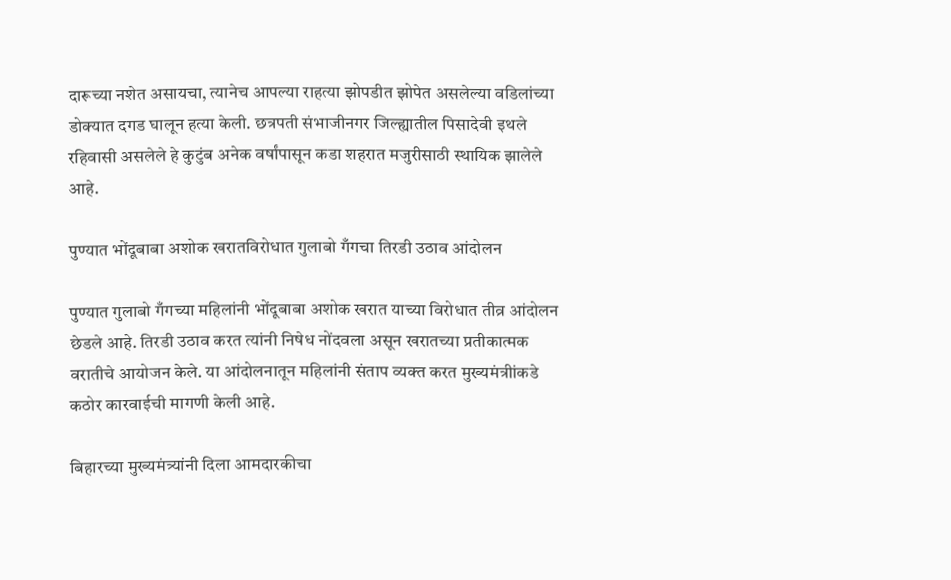दारूच्या नशेत असायचा, त्यानेच आपल्या राहत्या झोपडीत झोपेत असलेल्या वडिलांच्या डोक्यात दगड घालून हत्या केली. छत्रपती संभाजीनगर जिल्ह्यातील पिसादेवी इथले रहिवासी असलेले हे कुटुंब अनेक वर्षांपासून कडा शहरात मजुरीसाठी स्थायिक झालेले आहे.

पुण्यात भोंदूबाबा अशोक खरातविरोधात गुलाबो गँगचा तिरडी उठाव आंदोलन

पुण्यात गुलाबो गँगच्या महिलांनी भोंदूबाबा अशोक खरात याच्या विरोधात तीव्र आंदोलन छेडले आहे. तिरडी उठाव करत त्यांनी निषेध नोंदवला असून खरातच्या प्रतीकात्मक वरातीचे आयोजन केले. या आंदोलनातून महिलांनी संताप व्यक्त करत मुख्यमंत्रीांकडे कठोर कारवाईची मागणी केली आहे.

बिहारच्या मुख्यमंत्र्यांनी दिला आमदारकीचा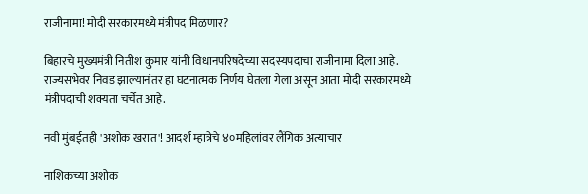राजीनामा! मोदी सरकारमध्ये मंत्रीपद मिळणार?

बिहारचे मुख्यमंत्री नितीश कुमार यांनी विधानपरिषदेच्या सदस्यपदाचा राजीनामा दिला आहे. राज्यसभेवर निवड झाल्यानंतर हा घटनात्मक निर्णय घेतला गेला असून आता मोदी सरकारमध्ये मंत्रीपदाची शक्यता चर्चेत आहे.

नवी मुंबईतही 'अशोक खरात'! आदर्श म्हात्रेचे ४०महिलांवर लैंगिक अत्याचार

नाशिकच्या अशोक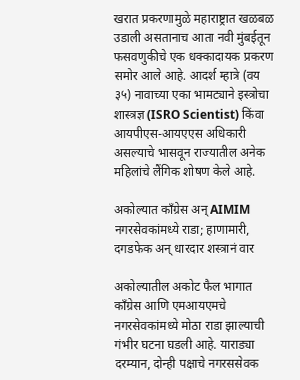खरात प्रकरणामुळे महाराष्ट्रात खळबळ उडाली असतानाच आता नवी मुंबईतून फसवणुकीचे एक धक्कादायक प्रकरण समोर आले आहे. आदर्श म्हात्रे (वय ३५) नावाच्या एका भामट्याने इस्त्रोचा शास्त्रज्ञ (ISRO Scientist) किंवा आयपीएस-आयएएस अधिकारी असल्याचे भासवून राज्यातील अनेक महिलांचे लैंगिक शोषण केले आहे.

अकोल्यात काँग्रेस अन् AIMIM नगरसेवकांमध्ये राडा; हाणामारी, दगडफेक अन् धारदार शस्त्रानं वार

अकोल्यातील अकोट फैल भागात काँग्रेस आणि एमआयएमचे नगरसेवकांमध्ये मोठा राडा झाल्याची गंभीर घटना घडली आहे. याराड्या दरम्यान, दोन्ही पक्षाचे नगरससेवक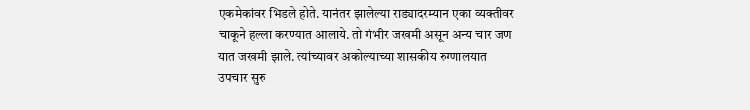एकमेकांवर भिडले होते. यानंतर झालेल्या राड्यादरम्यान एका व्यक्तीवर चाकूने हल्ला करण्यात आलाये. तो गंभीर जखमी असून अन्य चार जण यात जखमी झाले. त्यांच्यावर अकोल्याच्या शासकीय रुग्णालयात उपचार सुरु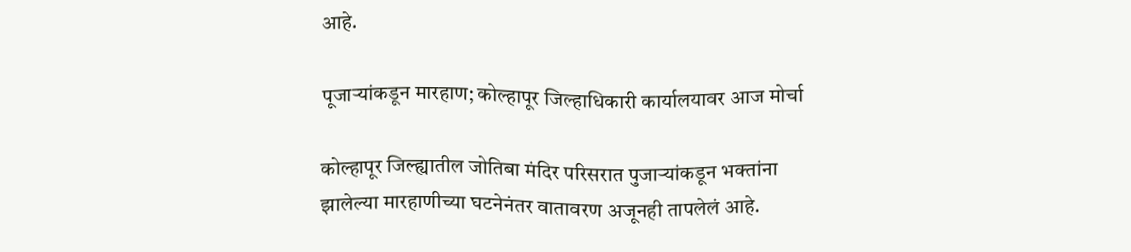आहे.

पूजाऱ्यांकडून मारहाण; कोल्हापूर जिल्हाधिकारी कार्यालयावर आज मोर्चा

कोल्हापूर जिल्ह्यातील जोतिबा मंदिर परिसरात पुजाऱ्यांकडून भक्तांना झालेल्या मारहाणीच्या घटनेनंतर वातावरण अजूनही तापलेलं आहे.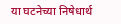या घटनेच्या निषेधार्थ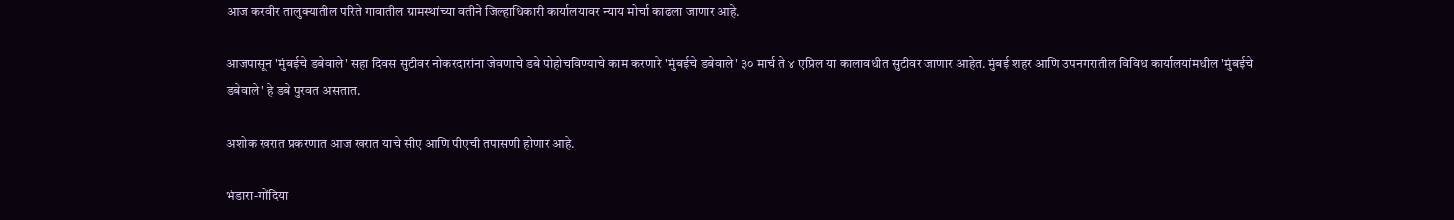आज करवीर तालुक्यातील परिते गावातील ग्रामस्थांच्या वतीने जिल्हाधिकारी कार्यालयावर न्याय मोर्चा काढला जाणार आहे.

आजपासून 'मुंबईचे डबेवाले' सहा दिवस सुटीवर नोकरदारांना जेवणाचे डबे पोहोचविण्याचे काम करणारे 'मुंबईचे डबेवाले' ३० मार्च ते ४ एप्रिल या कालावधीत सुटीवर जाणार आहेत. मुंबई शहर आणि उपनगरातील विविध कार्यालयांमधील 'मुंबईचे डबेवाले' हे डबे पुरवत असतात.

अशोक खरात प्रकरणात आज खरात याचे सीए आणि पीएची तपासणी होणार आहे.

भंडारा-गोंदिया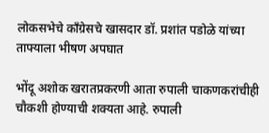लोकसभेचे काँग्रेसचे खासदार डॉ. प्रशांत पडोळे यांच्या ताफ्याला भीषण अपघात

भोंदू अशोक खरातप्रकरणी आता रुपाली चाकणकरांचीही चौकशी होण्याची शक्यता आहे. रुपाली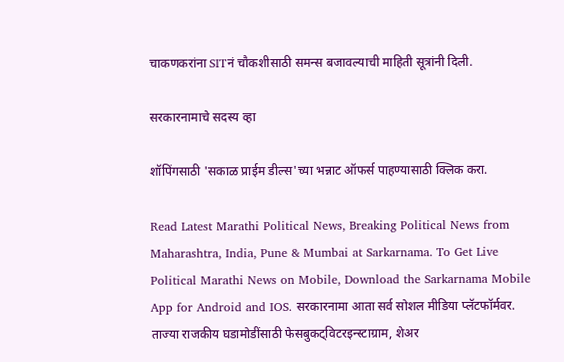चाकणकरांना SITनं चौकशीसाठी समन्स बजावल्याची माहिती सूत्रांनी दिली.

सरकारनामाचे सदस्य व्हा

शॉपिंगसाठी 'सकाळ प्राईम डील्स'च्या भन्नाट ऑफर्स पाहण्यासाठी क्लिक करा.

Read Latest Marathi Political News, Breaking Political News from Maharashtra, India, Pune & Mumbai at Sarkarnama. To Get Live Political Marathi News on Mobile, Download the Sarkarnama Mobile App for Android and IOS. सरकारनामा आता सर्व सोशल मीडिया प्लॅटफॉर्मवर. ताज्या राजकीय घडामोडींसाठी फेसबुकट्विटरइन्स्टाग्राम, शेअर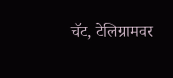चॅट, टेलिग्रामवर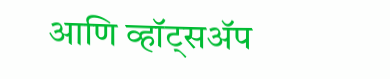आणि व्हॉट्सॲप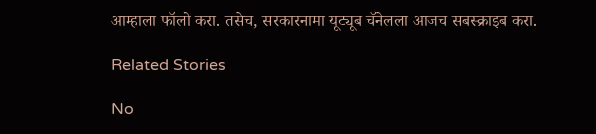आम्हाला फॉलो करा. तसेच, सरकारनामा यूट्यूब चॅनेलला आजच सबस्क्राइब करा.

Related Stories

No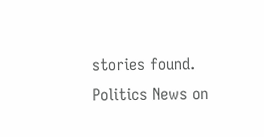stories found.
Politics News on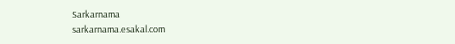Sarkarnama
sarkarnama.esakal.com